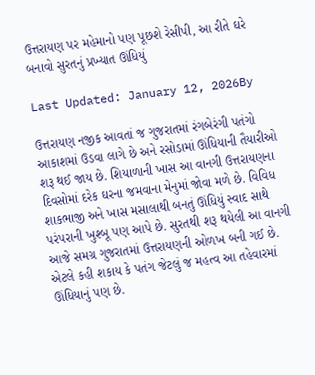ઉત્તરાયણ પર મહેમાનો પણ પૂછશે રેસીપી, આ રીતે ઘરે બનાવો સુરતનું પ્રખ્યાત ઊંધિયું

Last Updated: January 12, 2026By

ઉત્તરાયણ નજીક આવતાં જ ગુજરાતમાં રંગબેરંગી પતંગો આકાશમાં ઉડવા લાગે છે અને રસોડામાં ઊંધિયાની તૈયારીઓ શરૂ થઈ જાય છે. શિયાળાની ખાસ આ વાનગી ઉત્તરાયણના દિવસોમાં દરેક ઘરના જમવાના મેનુમાં જોવા મળે છે. વિવિધ શાકભાજી અને ખાસ મસાલાથી બનતું ઊંધિયું સ્વાદ સાથે પરંપરાની ખુશ્બૂ પણ આપે છે. સુરતથી શરૂ થયેલી આ વાનગી આજે સમગ્ર ગુજરાતમાં ઉત્તરાયણની ઓળખ બની ગઈ છે. એટલે કહી શકાય કે પતંગ જેટલું જ મહત્વ આ તહેવારમાં ઊંધિયાનું પણ છે.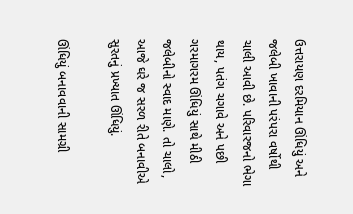ઉત્તરાયણ દરમિયાન ઊંધિયું અને જલેબી ખાવાની પરંપરા વર્ષોથી ચાલી આવી છે. પરિવારજનો ભેગા થાય, પતંગ ચગાવે અને પછી ગરમાગરમ ઊંધિયું સાથે મીઠી જલેબીનો સ્વાદ માણે. તો ચાલો, આજે ઘરે જ સરળ રીતે બનાવીએ સુરતનું પ્રખ્યાત ઊંધિયું.

ઊંધિયું બનાવવાની સામગ્રી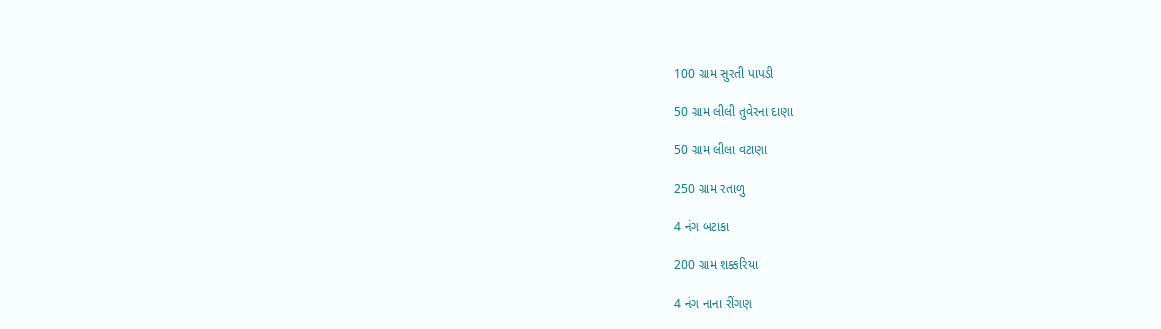100 ગ્રામ સુરતી પાપડી

50 ગ્રામ લીલી તુવેરના દાણા

50 ગ્રામ લીલા વટાણા

250 ગ્રામ રતાળુ

4 નંગ બટાકા

200 ગ્રામ શક્કરિયા

4 નંગ નાના રીંગણ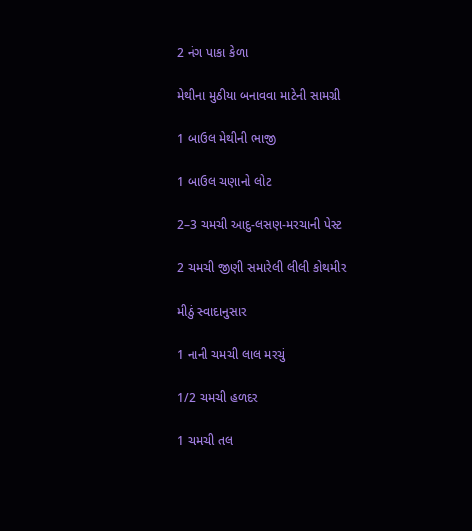2 નંગ પાકા કેળા

મેથીના મુઠીયા બનાવવા માટેની સામગ્રી

1 બાઉલ મેથીની ભાજી

1 બાઉલ ચણાનો લોટ

2–3 ચમચી આદુ-લસણ-મરચાની પેસ્ટ

2 ચમચી જીણી સમારેલી લીલી કોથમીર

મીઠું સ્વાદાનુસાર

1 નાની ચમચી લાલ મરચું

1/2 ચમચી હળદર

1 ચમચી તલ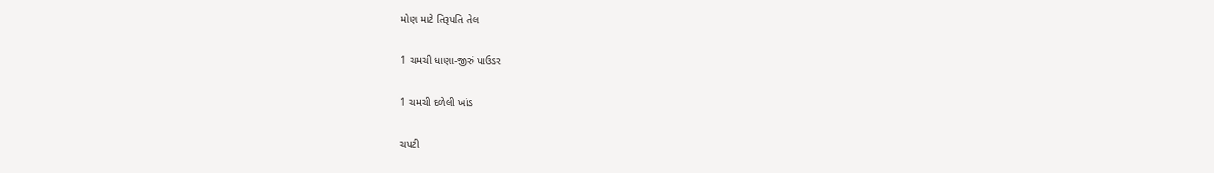મોણ માટે તિરૂપતિ તેલ

1 ચમચી ધાણા-જીરું પાઉડર

1 ચમચી દળેલી ખાંડ

ચપટી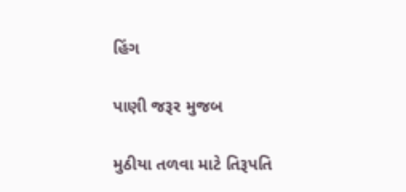હિંગ

પાણી જરૂર મુજબ

મુઠીયા તળવા માટે તિરૂપતિ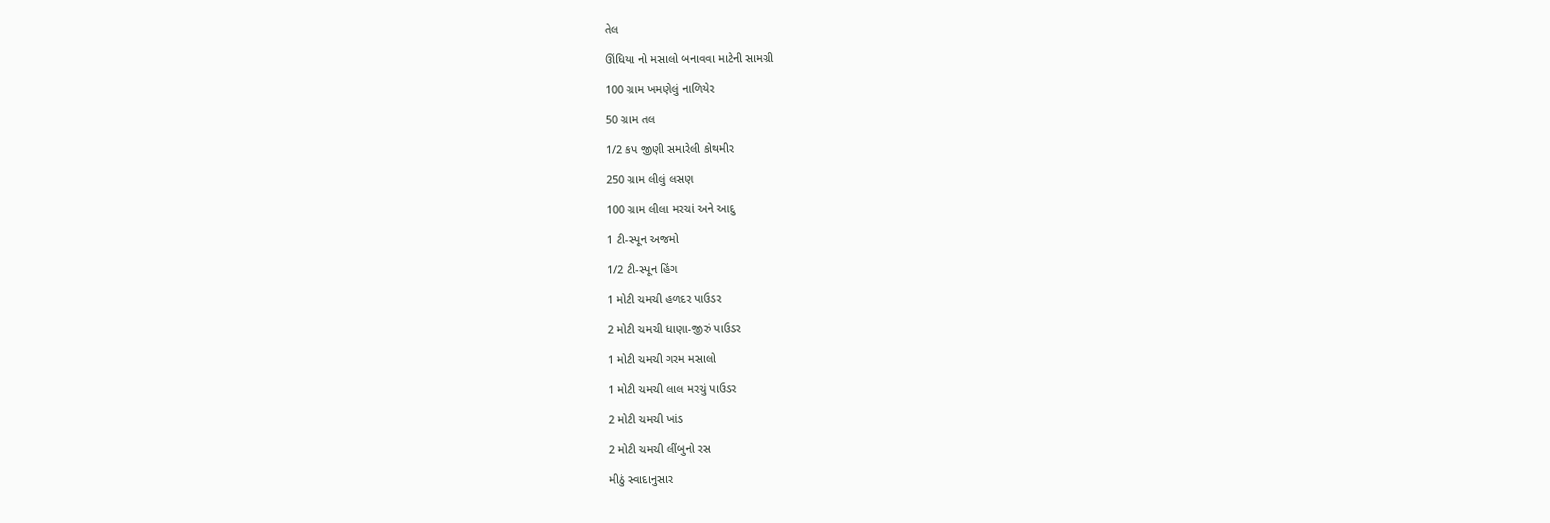તેલ

ઊંધિયા નો મસાલો બનાવવા માટેની સામગ્રી

100 ગ્રામ ખમણેલું નાળિયેર

50 ગ્રામ તલ

1/2 કપ જીણી સમારેલી કોથમીર

250 ગ્રામ લીલું લસણ

100 ગ્રામ લીલા મરચાં અને આદુ

1 ટી-સ્પૂન અજમો

1/2 ટી-સ્પૂન હિંગ

1 મોટી ચમચી હળદર પાઉડર

2 મોટી ચમચી ધાણા-જીરું પાઉડર

1 મોટી ચમચી ગરમ મસાલો

1 મોટી ચમચી લાલ મરચું પાઉડર

2 મોટી ચમચી ખાંડ

2 મોટી ચમચી લીંબુનો રસ

મીઠું સ્વાદાનુસાર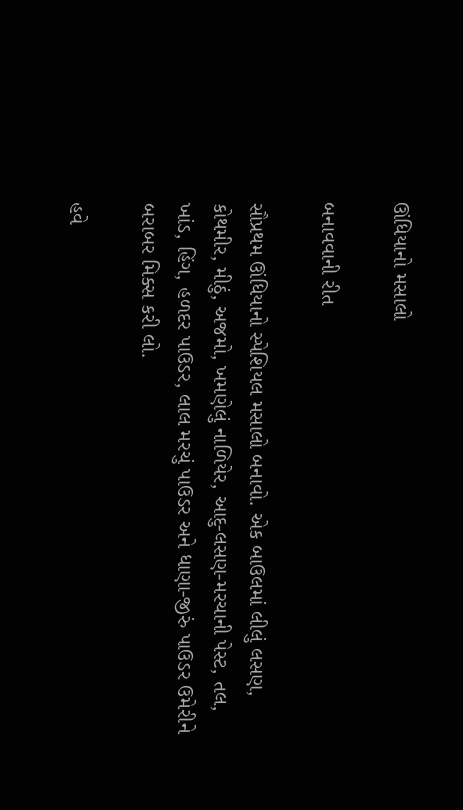ઊંધિયાનો મસાલો

બનાવવાની રીત

સૌપ્રથમ ઊંધિયાનો સ્પેશિયલ મસાલો બનાવો. એક બાઉલમાં લીલું લસણ, કોથમીર, મીઠું, અજમો, ખમણેલું નાળિયેર, આદુ-લસણ-મરચાની પેસ્ટ, તલ, ખાંડ, હિંગ, હળદર પાઉડર, લાલ મરચું પાઉડર અને ધાણા-જીરું પાઉડર ઉમેરીને બરાબર મિક્સ કરી લો.

હવે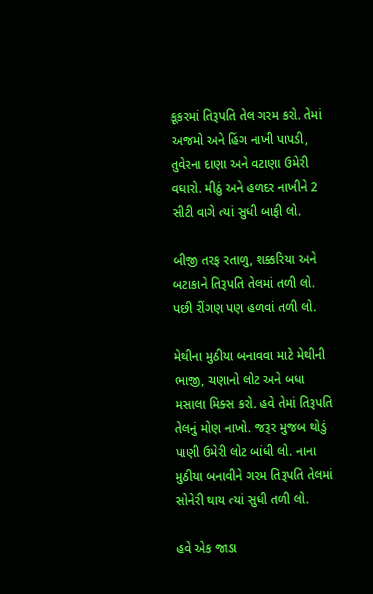કૂકરમાં તિરૂપતિ તેલ ગરમ કરો. તેમાં અજમો અને હિંગ નાખી પાપડી, તુવેરના દાણા અને વટાણા ઉમેરી વઘારો. મીઠું અને હળદર નાખીને 2 સીટી વાગે ત્યાં સુધી બાફી લો.

બીજી તરફ રતાળુ, શક્કરિયા અને બટાકાને તિરૂપતિ તેલમાં તળી લો. પછી રીંગણ પણ હળવાં તળી લો.

મેથીના મુઠીયા બનાવવા માટે મેથીની ભાજી, ચણાનો લોટ અને બધા મસાલા મિક્સ કરો. હવે તેમાં તિરૂપતિ તેલનું મોણ નાખો. જરૂર મુજબ થોડું પાણી ઉમેરી લોટ બાંધી લો. નાના મુઠીયા બનાવીને ગરમ તિરૂપતિ તેલમાં સોનેરી થાય ત્યાં સુધી તળી લો.

હવે એક જાડા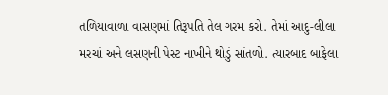તળિયાવાળા વાસણમાં તિરૂપતિ તેલ ગરમ કરો. તેમાં આદુ-લીલા મરચાં અને લસણની પેસ્ટ નાખીને થોડું સાંતળો. ત્યારબાદ બાફેલા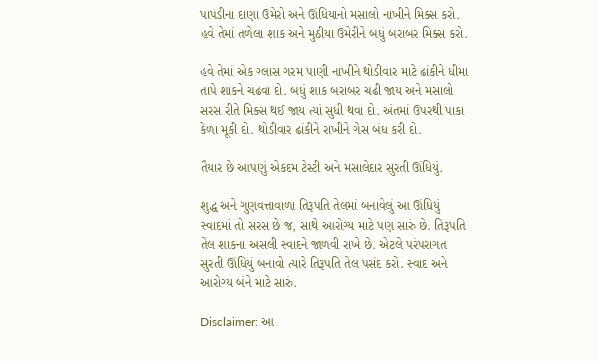પાપડીના દાણા ઉમેરો અને ઊંધિયાનો મસાલો નાખીને મિક્સ કરો. હવે તેમાં તળેલા શાક અને મુઠીયા ઉમેરીને બધું બરાબર મિક્સ કરો.

હવે તેમાં એક ગ્લાસ ગરમ પાણી નાખીને થોડીવાર માટે ઢાંકીને ધીમા તાપે શાકને ચઢવા દો. બધું શાક બરાબર ચઢી જાય અને મસાલો સરસ રીતે મિક્સ થઈ જાય ત્યાં સુધી થવા દો. અંતમાં ઉપરથી પાકા કેળા મૂકી દો. થોડીવાર ઢાંકીને રાખીને ગેસ બંધ કરી દો.

તૈયાર છે આપણું એકદમ ટેસ્ટી અને મસાલેદાર સુરતી ઊંધિયું.

શુદ્ધ અને ગુણવત્તાવાળા તિરૂપતિ તેલમાં બનાવેલું આ ઊંધિયું સ્વાદમાં તો સરસ છે જ, સાથે આરોગ્ય માટે પણ સારું છે. તિરૂપતિ તેલ શાકના અસલી સ્વાદને જાળવી રાખે છે. એટલે પરંપરાગત સુરતી ઊંધિયું બનાવો ત્યારે તિરૂપતિ તેલ પસંદ કરો. સ્વાદ અને આરોગ્ય બંને માટે સારું.

Disclaimer: આ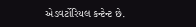એડવર્ટોરિયલ કન્ટેન્ટ છે.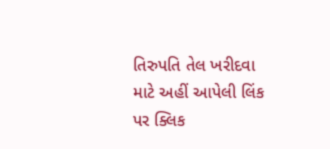તિરુપતિ તેલ ખરીદવા માટે અહીં આપેલી લિંક પર ક્લિક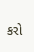કરો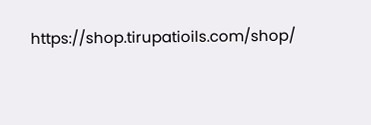https://shop.tirupatioils.com/shop/